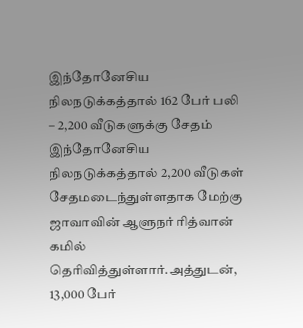இந்தோனேசிய நிலநடுக்கத்தால் 162 பேர் பலி – 2,200 வீடுகளுக்கு சேதம்
இந்தோனேசிய நிலநடுக்கத்தால் 2,200 வீடுகள் சேதமடைந்துள்ளதாக மேற்கு ஜாவாவின் ஆளுநர் ரித்வான் கமில் தெரிவித்துள்ளார்.அத்துடன், 13,000 பேர்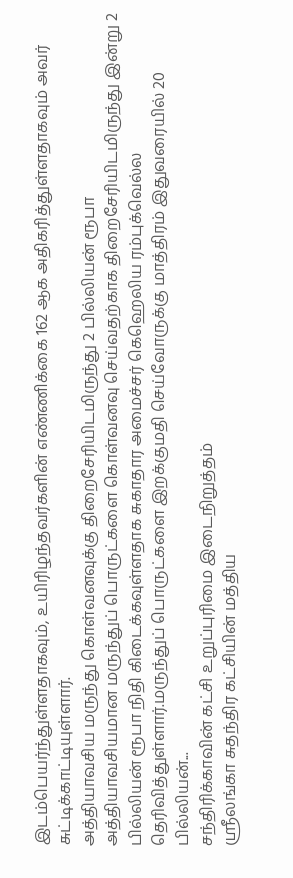இடம்பெயர்ந்துள்ளதாகவும், உயிரிழந்தவர்களின் எண்ணிக்கை 162 ஆக அதிகரித்துள்ளதாகவும் அவர் சுட்டிக்காட்டியுள்ளார்.
அத்தியாவசிய மருந்து கொள்வனவுக்கு திறைசேரியிடமிருந்து 2 பில்லியன் ரூபா
அத்தியாவசியமான மருந்துப் பொருட்களை கொள்வனவு செய்வதற்காக திறைசேரியிடமிருந்து இன்று 2 பில்லியன் ரூபா நிதி கிடைக்கவுள்ளதாக சுகாதார அமைச்சர் கெஹெலிய ரம்புக்வெல்ல தெரிவித்துள்ளார்.மருந்துப் பொருட்களை இறக்குமதி செய்வோருக்கு மாத்திரம் இதுவரையில் 20 பில்லியன்...
சந்திரிக்காவின் கட்சி உறுப்புரிமை இடைநிறுத்தம்
ஸ்ரீலங்கா சுதந்திர கட்சியின் மத்திய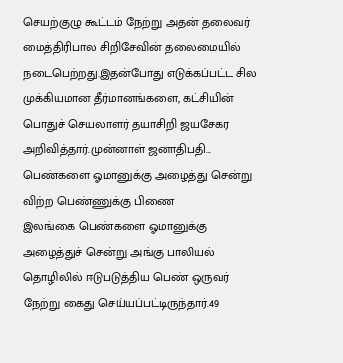செயற்குழு கூட்டம் நேற்று அதன் தலைவர் மைத்திரிபால சிறிசேவின் தலைமையில் நடைபெற்றது.இதன்போது எடுக்கப்பட்ட சில முக்கியமான தீர்மானங்களை, கட்சியின் பொதுச் செயலாளர் தயாசிறி ஜயசேகர அறிவித்தார்.முன்னாள் ஜனாதிபதி...
பெண்களை ஓமானுக்கு அழைத்து சென்று விற்ற பெண்ணுக்கு பிணை
இலங்கை பெண்களை ஓமானுக்கு அழைத்துச் சென்று அங்கு பாலியல் தொழிலில் ஈடுபடுத்திய பெண் ஒருவர் நேற்று கைது செய்யப்பட்டிருந்தார்.49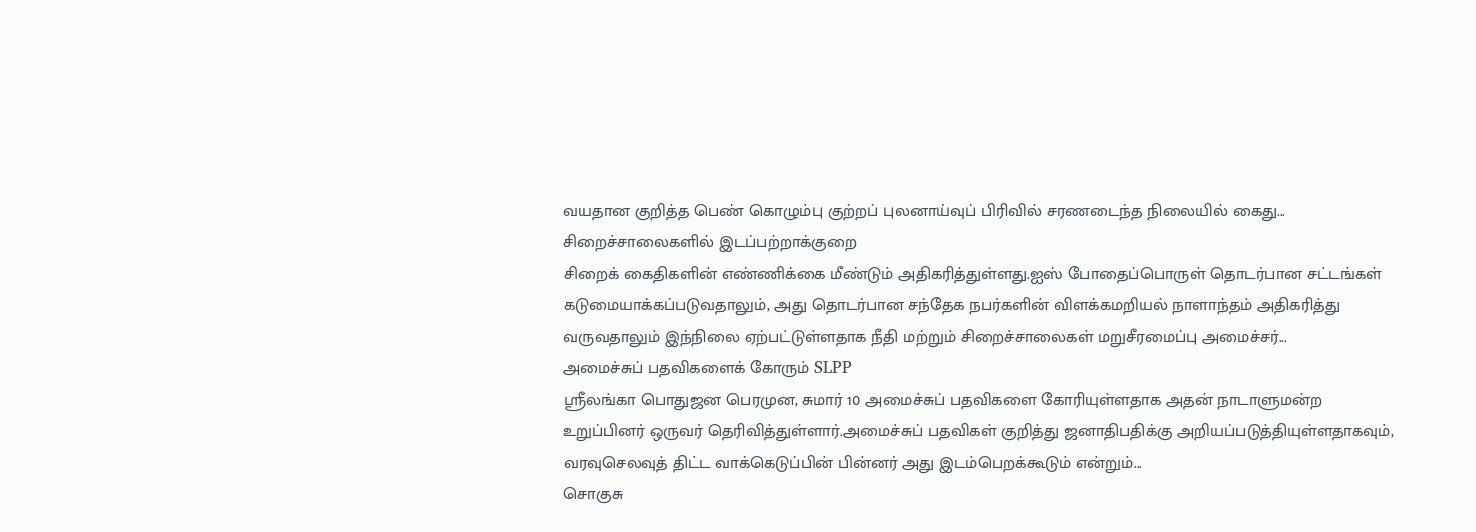வயதான குறித்த பெண் கொழும்பு குற்றப் புலனாய்வுப் பிரிவில் சரணடைந்த நிலையில் கைது...
சிறைச்சாலைகளில் இடப்பற்றாக்குறை
சிறைக் கைதிகளின் எண்ணிக்கை மீண்டும் அதிகரித்துள்ளது.ஐஸ் போதைப்பொருள் தொடர்பான சட்டங்கள் கடுமையாக்கப்படுவதாலும், அது தொடர்பான சந்தேக நபர்களின் விளக்கமறியல் நாளாந்தம் அதிகரித்து வருவதாலும் இந்நிலை ஏற்பட்டுள்ளதாக நீதி மற்றும் சிறைச்சாலைகள் மறுசீரமைப்பு அமைச்சர்...
அமைச்சுப் பதவிகளைக் கோரும் SLPP
ஸ்ரீலங்கா பொதுஜன பெரமுன, சுமார் 10 அமைச்சுப் பதவிகளை கோரியுள்ளதாக அதன் நாடாளுமன்ற உறுப்பினர் ஒருவர் தெரிவித்துள்ளார்.அமைச்சுப் பதவிகள் குறித்து ஜனாதிபதிக்கு அறியப்படுத்தியுள்ளதாகவும், வரவுசெலவுத் திட்ட வாக்கெடுப்பின் பின்னர் அது இடம்பெறக்கூடும் என்றும்...
சொகுசு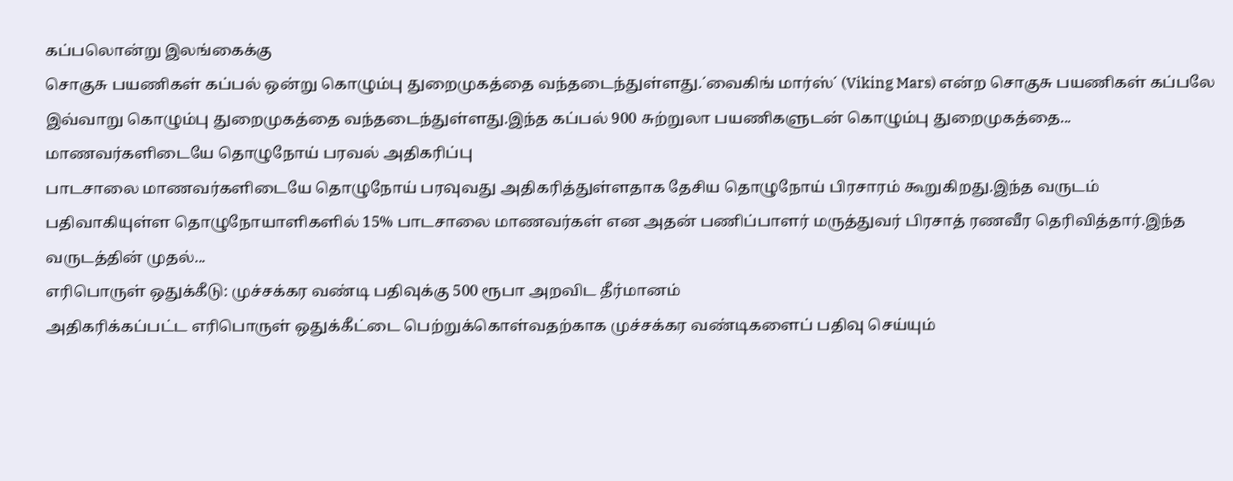கப்பலொன்று இலங்கைக்கு
சொகுசு பயணிகள் கப்பல் ஒன்று கொழும்பு துறைமுகத்தை வந்தடைந்துள்ளது.´வைகிங் மார்ஸ்´ (Viking Mars) என்ற சொகுசு பயணிகள் கப்பலே இவ்வாறு கொழும்பு துறைமுகத்தை வந்தடைந்துள்ளது.இந்த கப்பல் 900 சுற்றுலா பயணிகளுடன் கொழும்பு துறைமுகத்தை...
மாணவர்களிடையே தொழுநோய் பரவல் அதிகரிப்பு
பாடசாலை மாணவர்களிடையே தொழுநோய் பரவுவது அதிகரித்துள்ளதாக தேசிய தொழுநோய் பிரசாரம் கூறுகிறது.இந்த வருடம் பதிவாகியுள்ள தொழுநோயாளிகளில் 15% பாடசாலை மாணவர்கள் என அதன் பணிப்பாளர் மருத்துவர் பிரசாத் ரணவீர தெரிவித்தார்.இந்த வருடத்தின் முதல்...
எரிபொருள் ஒதுக்கீடு: முச்சக்கர வண்டி பதிவுக்கு 500 ரூபா அறவிட தீர்மானம்
அதிகரிக்கப்பட்ட எரிபொருள் ஒதுக்கீட்டை பெற்றுக்கொள்வதற்காக முச்சக்கர வண்டிகளைப் பதிவு செய்யும்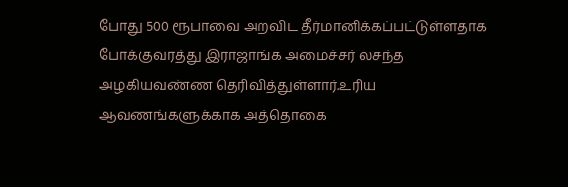போது 500 ரூபாவை அறவிட தீர்மானிக்கப்பட்டுள்ளதாக போக்குவரத்து இராஜாங்க அமைச்சர் லசந்த அழகியவண்ண தெரிவித்துள்ளார்.உரிய ஆவணங்களுக்காக அத்தொகை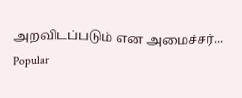அறவிடப்படும் என அமைச்சர்...
Popular